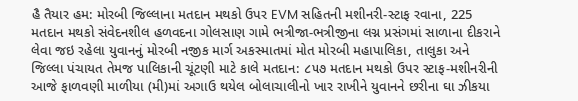હૈ તૈયાર હમ: મોરબી જિલ્લાના મતદાન મથકો ઉપર EVM સહિતની મશીનરી-સ્ટાફ રવાના, 225 મતદાન મથકો સંવેદનશીલ હળવદના ગોલસાણ ગામે ભત્રીજા-ભત્રીજીના લગ્ન પ્રસંગમાં સાળાના દીકરાને લેવા જઇ રહેલા યુવાનનું મોરબી નજીક માર્ગ અકસ્માતમાં મોત મોરબી મહાપાલિકા, તાલુકા અને જિલ્લા પંચાયત તેમજ પાલિકાની ચૂંટણી માટે કાલે મતદાન: ૮૫૭ મતદાન મથકો ઉપર સ્ટાફ-મશીનરીની આજે ફાળવણી માળીયા (મી)માં અગાઉ થયેલ બોલાચાલીનો ખાર રાખીને યુવાનને છરીના ઘા ઝીકયા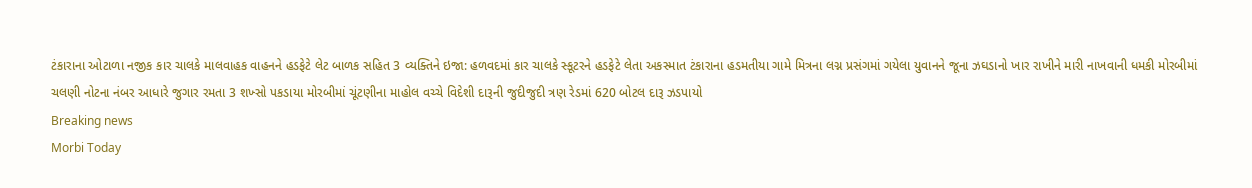ટંકારાના ઓટાળા નજીક કાર ચાલકે માલવાહક વાહનને હડફેટે લેટ બાળક સહિત 3 વ્યક્તિને ઇજા: હળવદમાં કાર ચાલકે સ્કૂટરને હડફેટે લેતા અકસ્માત ટંકારાના હડમતીયા ગામે મિત્રના લગ્ન પ્રસંગમાં ગયેલા યુવાનને જૂના ઝઘડાનો ખાર રાખીને મારી નાખવાની ધમકી મોરબીમાં ચલણી નોટના નંબર આધારે જુગાર રમતા 3 શખ્સો પકડાયા મોરબીમાં ચૂંટણીના માહોલ વચ્ચે વિદેશી દારૂની જુદીજુદી ત્રણ રેડમાં 620 બોટલ દારૂ ઝડપાયો
Breaking news
Morbi Today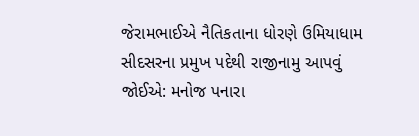જેરામભાઈએ નૈતિકતાના ધોરણે ઉમિયાધામ સીદસરના પ્રમુખ પદેથી રાજીનામુ આપવું જોઈએ: મનોજ પનારા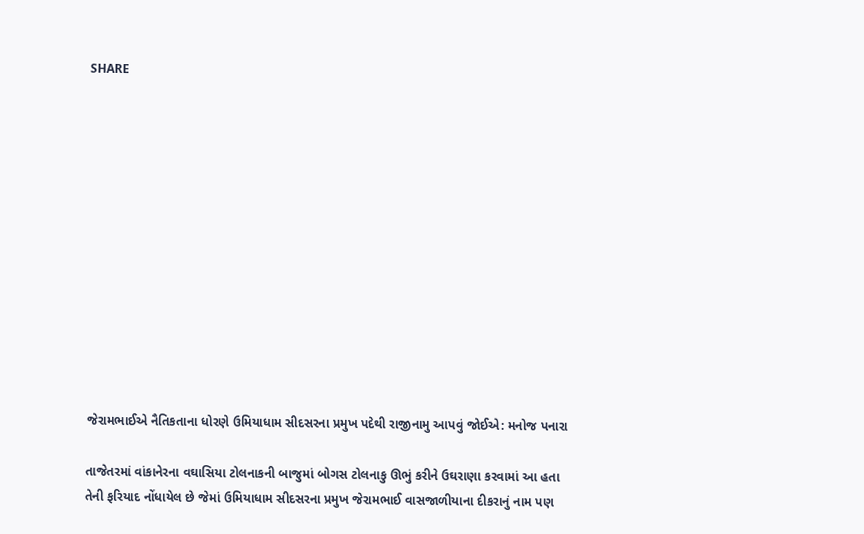SHARE













જેરામભાઈએ નૈતિકતાના ધોરણે ઉમિયાધામ સીદસરના પ્રમુખ પદેથી રાજીનામુ આપવું જોઈએ: મનોજ પનારા

તાજેતરમાં વાંકાનેરના વઘાસિયા ટોલનાકની બાજુમાં બોગસ ટોલનાકુ ઊભું કરીને ઉઘરાણા કરવામાં આ હતા તેની ફરિયાદ નોંધાયેલ છે જેમાં ઉમિયાધામ સીદસરના પ્રમુખ જેરામભાઈ વાસજાળીયાના દીકરાનું નામ પણ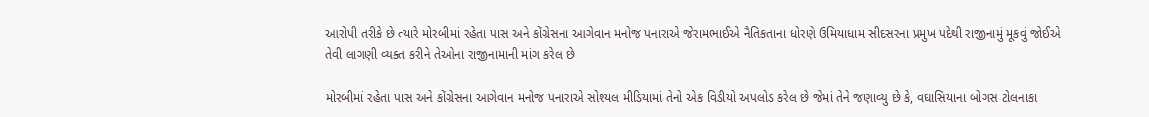આરોપી તરીકે છે ત્યારે મોરબીમાં રહેતા પાસ અને કોંગ્રેસના આગેવાન મનોજ પનારાએ જેરામભાઈએ નૈતિકતાના ધોરણે ઉમિયાધામ સીદસરના પ્રમુખ પદેથી રાજીનામું મૂકવું જોઈએ તેવી લાગણી વ્યક્ત કરીને તેઓના રાજીનામાની માંગ કરેલ છે

મોરબીમાં રહેતા પાસ અને કોંગ્રેસના આગેવાન મનોજ પનારાએ સોશ્યલ મીડિયામાં તેનો એક વિડીયો અપલોડ કરેલ છે જેમાં તેને જણાવ્યુ છે કે, વઘાસિયાના બોગસ ટોલનાકા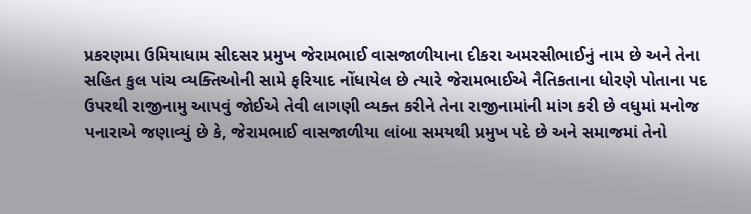પ્રકરણમા ઉમિયાધામ સીદસર પ્રમુખ જેરામભાઈ વાસજાળીયાના દીકરા અમરસીભાઈનું નામ છે અને તેના સહિત કુલ પાંચ વ્યક્તિઓની સામે ફરિયાદ નોંધાયેલ છે ત્યારે જેરામભાઈએ નૈતિકતાના ધોરણે પોતાના પદ ઉપરથી રાજીનામુ આપવું જોઈએ તેવી લાગણી વ્યક્ત કરીને તેના રાજીનામાંની માંગ કરી છે વધુમાં મનોજ પનારાએ જણાવ્યું છે કે, જેરામભાઈ વાસજાળીયા લાંબા સમયથી પ્રમુખ પદે છે અને સમાજમાં તેનો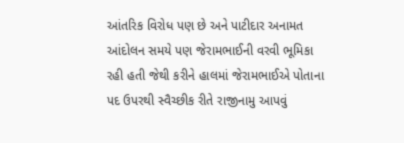આંતરિક વિરોધ પણ છે અને પાટીદાર અનામત આંદોલન સમયે પણ જેરામભાઈની વરવી ભૂમિકા રહી હતી જેથી કરીને હાલમાં જેરામભાઈએ પોતાના પદ ઉપરથી સ્વૈચ્છીક રીતે રાજીનામુ આપવું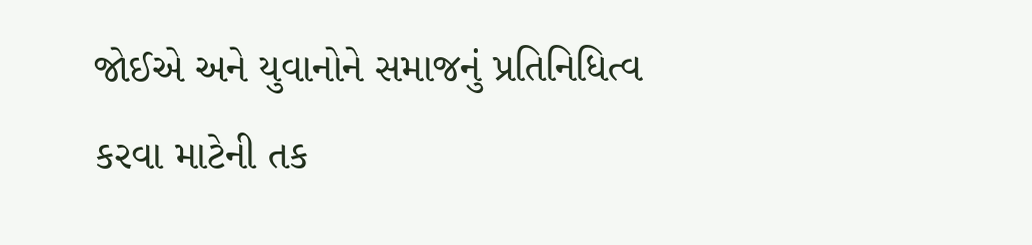જોઈએ અને યુવાનોને સમાજનું પ્રતિનિધિત્વ કરવા માટેની તક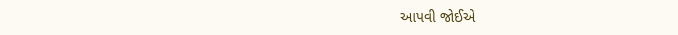આપવી જોઈએ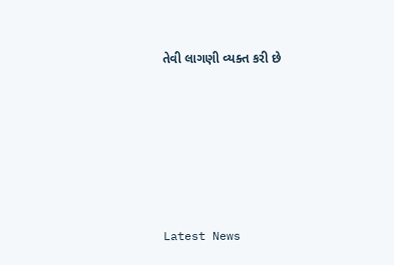તેવી લાગણી વ્યક્ત કરી છે






Latest News